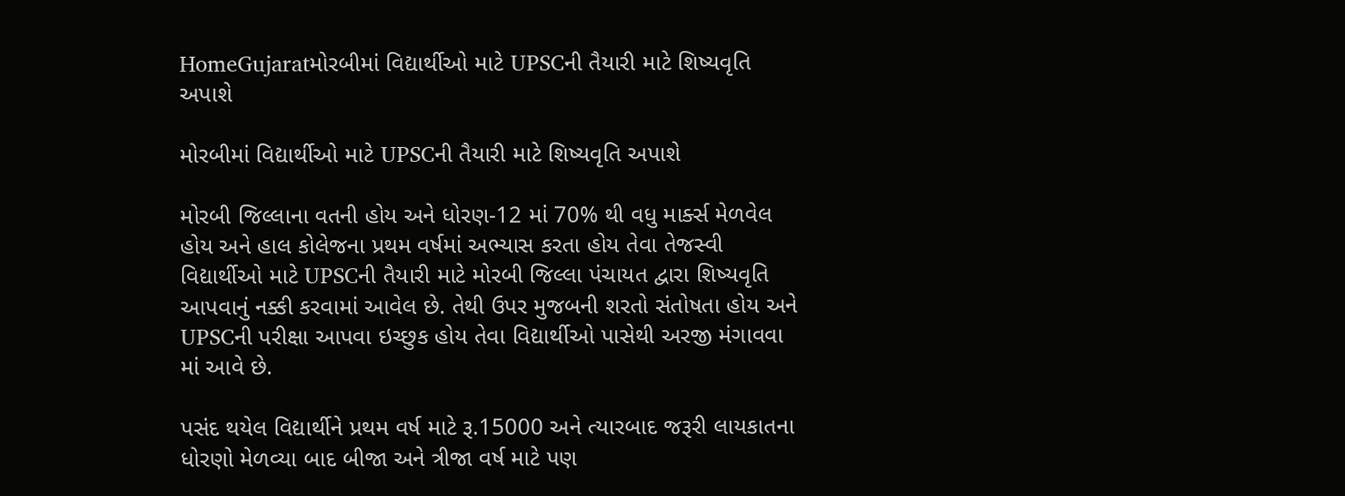HomeGujaratમોરબીમાં વિદ્યાર્થીઓ માટે UPSCની તૈયારી માટે શિષ્યવૃતિ અપાશે

મોરબીમાં વિદ્યાર્થીઓ માટે UPSCની તૈયારી માટે શિષ્યવૃતિ અપાશે

મોરબી જિલ્લાના વતની હોય અને ધોરણ-12 માં 70% થી વધુ માર્ક્સ મેળવેલ હોય અને હાલ કોલેજના પ્રથમ વર્ષમાં અભ્યાસ કરતા હોય તેવા તેજસ્વી વિદ્યાર્થીઓ માટે UPSCની તૈયારી માટે મોરબી જિલ્લા પંચાયત દ્વારા શિષ્યવૃતિ આપવાનું નક્કી કરવામાં આવેલ છે. તેથી ઉપર મુજબની શરતો સંતોષતા હોય અને UPSCની પરીક્ષા આપવા ઇચ્છુક હોય તેવા વિદ્યાર્થીઓ પાસેથી અરજી મંગાવવા માં આવે છે.

પસંદ થયેલ વિદ્યાર્થીને પ્રથમ વર્ષ માટે રૂ.15000 અને ત્યારબાદ જરૂરી લાયકાતના ધોરણો મેળવ્યા બાદ બીજા અને ત્રીજા વર્ષ માટે પણ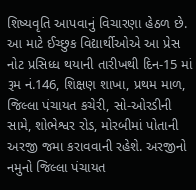શિષ્યવૃતિ આપવાનું વિચારણા હેઠળ છે. આ માટે ઈચ્છુક વિદ્યાર્થીઓએ આ પ્રેસ નોટ પ્રસિધ્ધ થયાની તારીખથી દિન-15 માં રૂમ નં.146, શિક્ષણ શાખા, પ્રથમ માળ, જિલ્લા પંચાયત કચેરી, સો-ઓરડીની સામે, શોભેશ્વર રોડ, મોરબીમાં પોતાની અરજી જમા કરાવવાની રહેશે. અરજીનો નમુનો જિલ્લા પંચાયત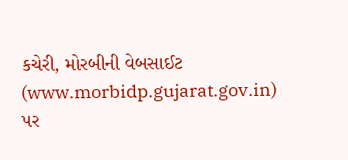કચેરી, મોરબીની વેબસાઈટ (www.morbidp.gujarat.gov.in) પર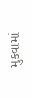મુકવામાં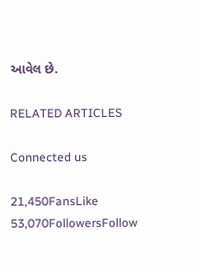આવેલ છે.

RELATED ARTICLES

Connected us

21,450FansLike
53,070FollowersFollow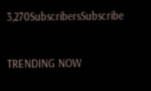3,270SubscribersSubscribe

TRENDING NOW